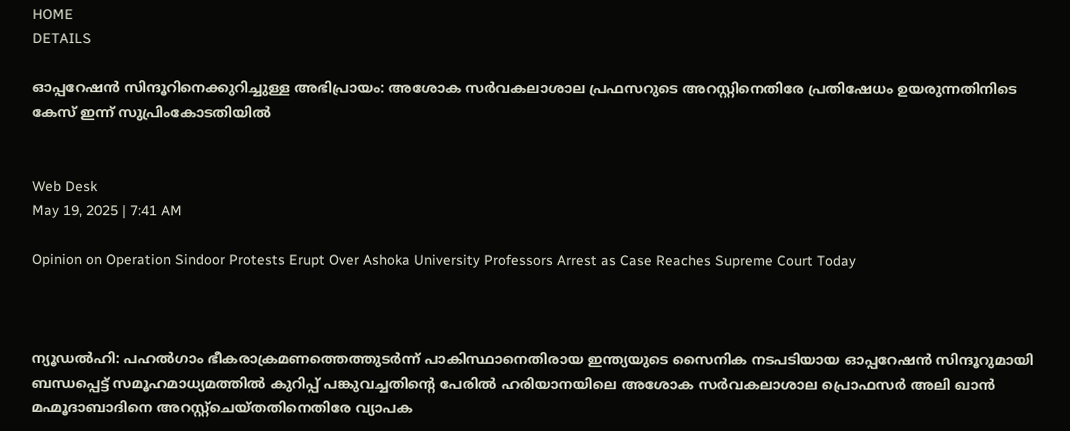HOME
DETAILS

ഓപ്പറേഷന്‍ സിന്ദൂറിനെക്കുറിച്ചുള്ള അഭിപ്രായം: അശോക സര്‍വകലാശാല പ്രഫസറുടെ അറസ്റ്റിനെതിരേ പ്രതിഷേധം ഉയരുന്നതിനിടെ കേസ് ഇന്ന് സുപ്രിംകോടതിയില്‍


Web Desk
May 19, 2025 | 7:41 AM

Opinion on Operation Sindoor Protests Erupt Over Ashoka University Professors Arrest as Case Reaches Supreme Court Today



ന്യൂഡല്‍ഹി: പഹല്‍ഗാം ഭീകരാക്രമണത്തെത്തുടര്‍ന്ന് പാകിസ്ഥാനെതിരായ ഇന്ത്യയുടെ സൈനിക നടപടിയായ ഓപ്പറേഷന്‍ സിന്ദൂറുമായി ബന്ധപ്പെട്ട് സമൂഹമാധ്യമത്തില്‍ കുറിപ്പ് പങ്കുവച്ചതിന്റെ പേരില്‍ ഹരിയാനയിലെ അശോക സര്‍വകലാശാല പ്രൊഫസര്‍ അലി ഖാന്‍ മഹ്മൂദാബാദിനെ അറസ്റ്റ്‌ചെയ്തതിനെതിരേ വ്യാപക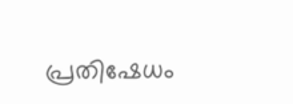പ്രതിഷേധം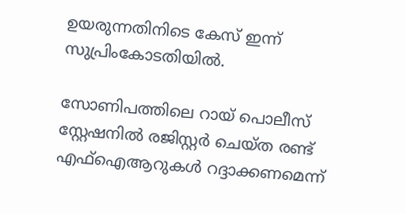ഉയരുന്നതിനിടെ കേസ് ഇന്ന് സുപ്രിംകോടതിയില്‍.

സോണിപത്തിലെ റായ് പൊലീസ് സ്റ്റേഷനിൽ രജിസ്റ്റർ ചെയ്ത രണ്ട് എഫ്‌ഐആറുകൾ റദ്ദാക്കണമെന്ന്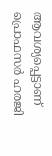ആവശ്യപ്പെട്ടാണ് പ്രൊഫസർ ഹരജി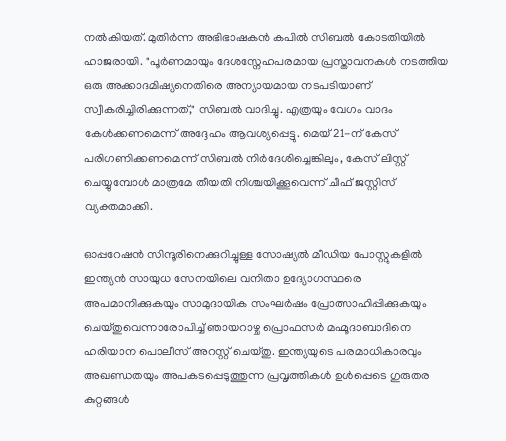നൽകിയത്. മുതിർന്ന അഭിഭാഷകൻ കപിൽ സിബൽ കോടതിയിൽ ഹാജരായി. "പൂർണമായും ദേശസ്നേഹപരമായ പ്രസ്താവനകൾ നടത്തിയ ഒരു അക്കാദമിഷ്യനെതിരെ അന്യായമായ നടപടിയാണ് സ്വീകരിച്ചിരിക്കുന്നത്," സിബൽ വാദിച്ചു. എത്രയും വേഗം വാദം കേൾക്കണമെന്ന് അദ്ദേഹം ആവശ്യപ്പെട്ടു. മെയ് 21-ന് കേസ് പരിഗണിക്കണമെന്ന് സിബൽ നിർദേശിച്ചെങ്കിലും, കേസ് ലിസ്റ്റ് ചെയ്യുമ്പോൾ മാത്രമേ തീയതി നിശ്ചയിക്കൂവെന്ന് ചീഫ് ജസ്റ്റിസ് വ്യക്തമാക്കി.

ഓപ്പറേഷൻ സിന്ദൂരിനെക്കുറിച്ചുള്ള സോഷ്യൽ മീഡിയ പോസ്റ്റുകളിൽ ഇന്ത്യൻ സായുധ സേനയിലെ വനിതാ ഉദ്യോഗസ്ഥരെ അപമാനിക്കുകയും സാമുദായിക സംഘർഷം പ്രോത്സാഹിപ്പിക്കുകയും ചെയ്തുവെന്നാരോപിച്ച് ഞായറാഴ്ച പ്രൊഫസർ മഹ്മൂദാബാദിനെ ഹരിയാന പൊലീസ് അറസ്റ്റ് ചെയ്തു. ഇന്ത്യയുടെ പരമാധികാരവും അഖണ്ഡതയും അപകടപ്പെടുത്തുന്ന പ്രവൃത്തികൾ ഉൾപ്പെടെ ഗുരുതര കുറ്റങ്ങൾ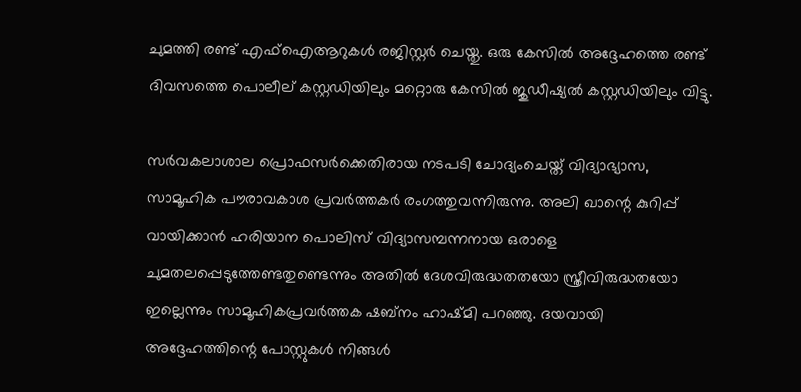ചുമത്തി രണ്ട് എഫ്‌ഐആറുകൾ രജിസ്റ്റർ ചെയ്തു. ഒരു കേസിൽ അദ്ദേഹത്തെ രണ്ട് ദിവസത്തെ ‌പൊലീല് കസ്റ്റഡിയിലും മറ്റൊരു കേസിൽ ജുഡീഷ്യൽ കസ്റ്റഡിയിലും വിട്ടു.

സര്‍വകലാശാല പ്രൊഫസര്‍ക്കെതിരായ നടപടി ചോദ്യംചെയ്ത് വിദ്യാഭ്യാസ, സാമൂഹിക പൗരാവകാശ പ്രവര്‍ത്തകര്‍ രംഗത്തുവന്നിരുന്നു. അലി ഖാന്റെ കുറിപ്പ് വായിക്കാന്‍ ഹരിയാന പൊലിസ് വിദ്യാസമ്പന്നനായ ഒരാളെ ചുമതലപ്പെടുത്തേണ്ടതുണ്ടെന്നും അതില്‍ ദേശവിരുദ്ധതതയോ സ്ത്രീവിരുദ്ധതയോ ഇല്ലെന്നും സാമൂഹികപ്രവര്‍ത്തക ഷബ്‌നം ഹാഷ്മി പറഞ്ഞു. ദയവായി അദ്ദേഹത്തിന്റെ പോസ്റ്റുകള്‍ നിങ്ങള്‍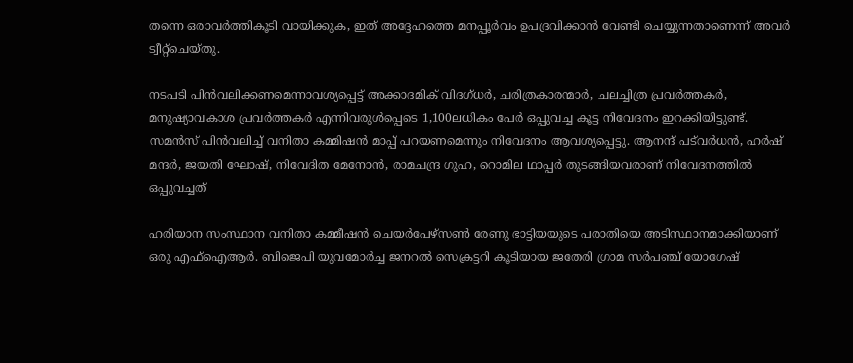തന്നെ ഒരാവര്‍ത്തികൂടി വായിക്കുക, ഇത് അദ്ദേഹത്തെ മനപ്പൂര്‍വം ഉപദ്രവിക്കാന്‍ വേണ്ടി ചെയ്യുന്നതാണെന്ന് അവര്‍ ട്വീറ്റ്‌ചെയ്തു.

നടപടി പിന്‍വലിക്കണമെന്നാവശ്യപ്പെട്ട് അക്കാദമിക് വിദഗ്ധര്‍, ചരിത്രകാരന്മാര്‍, ചലച്ചിത്ര പ്രവര്‍ത്തകര്‍, മനുഷ്യാവകാശ പ്രവര്‍ത്തകര്‍ എന്നിവരുള്‍പ്പെടെ 1,100ലധികം പേര്‍ ഒപ്പുവച്ച കൂട്ട നിവേദനം ഇറക്കിയിട്ടുണ്ട്. സമന്‍സ് പിന്‍വലിച്ച് വനിതാ കമ്മിഷന്‍ മാപ്പ് പറയണമെന്നും നിവേദനം ആവശ്യപ്പെട്ടു. ആനന്ദ് പട്‌വര്‍ധന്‍, ഹര്‍ഷ് മന്ദര്‍, ജയതി ഘോഷ്, നിവേദിത മേനോന്‍, രാമചന്ദ്ര ഗുഹ, റൊമില ഥാപ്പര്‍ തുടങ്ങിയവരാണ് നിവേദനത്തില്‍ ഒപ്പുവച്ചത്

ഹരിയാന സംസ്ഥാന വനിതാ കമ്മീഷൻ ചെയർപേഴ്സൺ രേണു ഭാട്ടിയയുടെ പരാതിയെ അടിസ്ഥാനമാക്കിയാണ് ഒരു എഫ്‌ഐആർ. ബിജെപി യുവമോർച്ച ജനറൽ സെക്രട്ടറി കൂടിയായ ജതേരി ഗ്രാമ സർപഞ്ച് യോഗേഷ്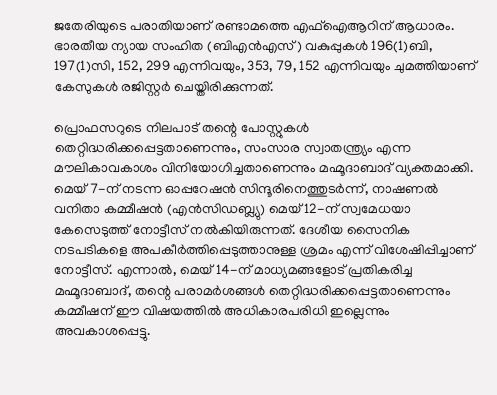ജതേരിയുടെ പരാതിയാണ് രണ്ടാമത്തെ എഫ്‌ഐആറിന് ആധാരം. ഭാരതീയ ന്യായ സംഹിത (ബിഎൻഎസ്) വകുപ്പുകൾ 196(1)ബി, 197(1)സി, 152, 299 എന്നിവയും, 353, 79, 152 എന്നിവയും ചുമത്തിയാണ് കേസുകൾ രജിസ്റ്റർ ചെയ്തിരിക്കുന്നത്.

പ്രൊഫസറുടെ നിലപാട് തന്റെ പോസ്റ്റുകൾ തെറ്റിദ്ധരിക്കപ്പെട്ടതാണെന്നും, സംസാര സ്വാതന്ത്ര്യം എന്ന മൗലികാവകാശം വിനിയോഗിച്ചതാണെന്നും മഹ്മൂദാബാദ് വ്യക്തമാക്കി. മെയ് 7-ന് നടന്ന ഓപ്പറേഷൻ സിന്ദൂരിനെത്തുടർന്ന്, നാഷണൽ വനിതാ കമ്മീഷൻ (എൻ‌സി‌ഡബ്ല്യു) മെയ് 12-ന് സ്വമേധയാ കേസെടുത്ത് നോട്ടീസ് നൽകിയിരുന്നത്. ദേശീയ സൈനിക നടപടികളെ അപകീർത്തിപ്പെടുത്താനുള്ള ശ്രമം എന്ന് വിശേഷിപ്പിച്ചാണ് നോട്ടീസ്. എന്നാൽ, മെയ് 14-ന് മാധ്യമങ്ങളോട് പ്രതികരിച്ച മഹ്മൂദാബാദ്, തന്റെ പരാമർശങ്ങൾ തെറ്റിദ്ധരിക്കപ്പെട്ടതാണെന്നും കമ്മീഷന് ഈ വിഷയത്തിൽ അധികാരപരിധി ഇല്ലെന്നും അവകാശപ്പെട്ടു.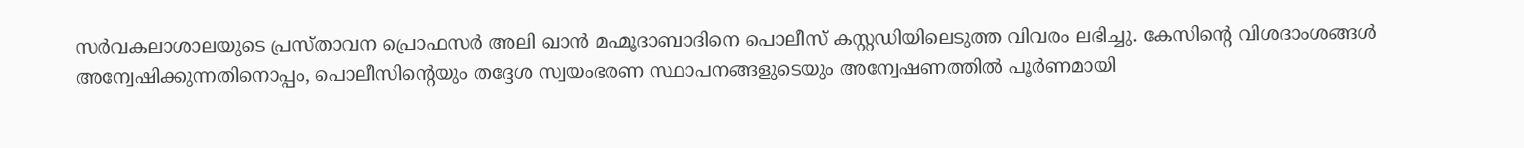സർവകലാശാലയുടെ പ്രസ്താവന പ്രൊഫസർ അലി ഖാൻ മഹ്മൂദാബാദിനെ പൊലീസ് കസ്റ്റഡിയിലെടുത്ത വിവരം ലഭിച്ചു. കേസിന്റെ വിശദാംശങ്ങൾ അന്വേഷിക്കുന്നതിനൊപ്പം, പൊലീസിന്റെയും തദ്ദേശ സ്വയംഭരണ സ്ഥാപനങ്ങളുടെയും അന്വേഷണത്തിൽ പൂർണമായി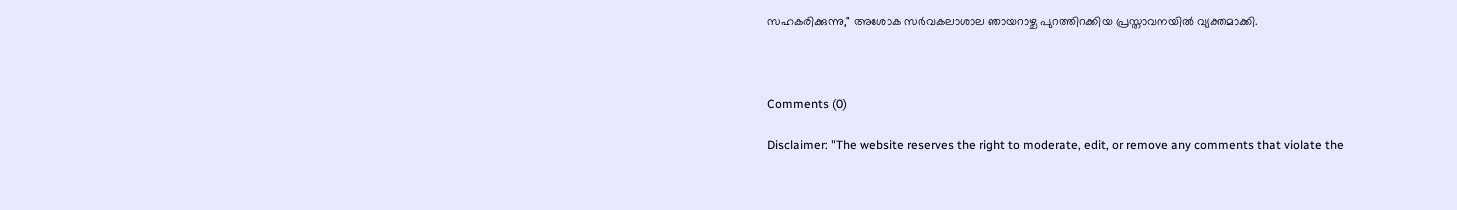സഹകരിക്കുന്നു," അശോക സർവകലാശാല ഞായറാഴ്ച പുറത്തിറക്കിയ പ്രസ്താവനയിൽ വ്യക്തമാക്കി.



Comments (0)

Disclaimer: "The website reserves the right to moderate, edit, or remove any comments that violate the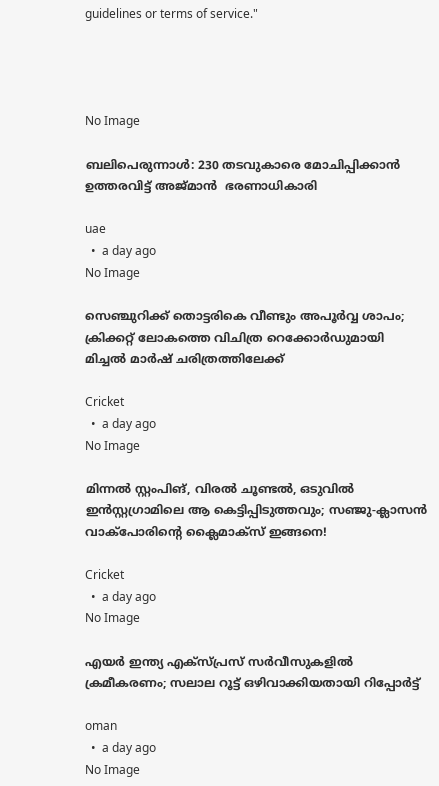guidelines or terms of service."




No Image

ബലിപെരുന്നാൾ: 230 തടവുകാരെ മോചിപ്പിക്കാൻ ഉത്തരവിട്ട് അജ്മാൻ  ഭരണാധികാരി

uae
  •  a day ago
No Image

സെഞ്ചുറിക്ക് തൊട്ടരികെ വീണ്ടും അപൂർവ്വ ശാപം; ക്രിക്കറ്റ് ലോകത്തെ വിചിത്ര റെക്കോർഡുമായി മിച്ചൽ മാർഷ് ചരിത്രത്തിലേക്ക്

Cricket
  •  a day ago
No Image

മിന്നൽ സ്റ്റംപിങ്, വിരൽ ചൂണ്ടൽ, ഒടുവിൽ ഇൻസ്റ്റഗ്രാമിലെ ആ കെട്ടിപ്പിടുത്തവും; സഞ്ജു-ക്ലാസൻ വാക്പോരിന്റെ ക്ലൈമാക്സ് ഇങ്ങനെ!

Cricket
  •  a day ago
No Image

എയര്‍ ഇന്ത്യ എക്‌സ്പ്രസ് സര്‍വീസുകളില്‍ ക്രമീകരണം; സലാല റൂട്ട് ഒഴിവാക്കിയതായി റിപ്പോര്‍ട്ട്

oman
  •  a day ago
No Image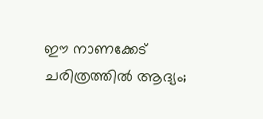ഈ നാണക്കേട് ചരിത്രത്തിൽ ആദ്യം;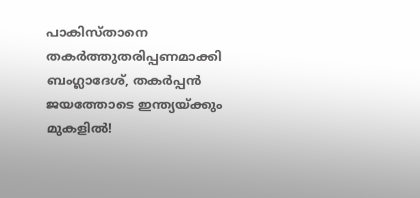പാകിസ്താനെ തകർത്തുതരിപ്പണമാക്കി ബംഗ്ലാദേശ്, തകർപ്പൻ ജയത്തോടെ ഇന്ത്യയ്ക്കും മുകളിൽ!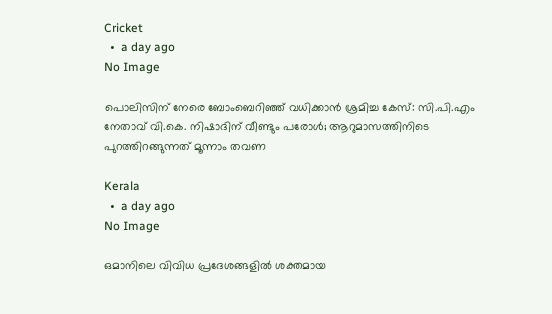Cricket
  •  a day ago
No Image

പൊലിസിന് നേരെ ബോംബെറിഞ്ഞ് വധിക്കാൻ ശ്രമിച്ച കേസ്: സി.പി.എം നേതാവ് വി.കെ. നിഷാദിന് വീണ്ടും പരോൾ; ആറുമാസത്തിനിടെ പുറത്തിറങ്ങുന്നത് മൂന്നാം തവണ

Kerala
  •  a day ago
No Image

ഒമാനിലെ വിവിധ പ്രദേശങ്ങളില്‍ ശക്തമായ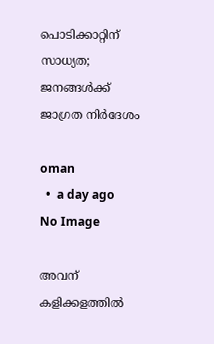പൊടിക്കാറ്റിന് സാധ്യത; ജനങ്ങള്‍ക്ക് ജാഗ്രത നിര്‍ദേശം

oman
  •  a day ago
No Image

അവന് കളിക്കളത്തിൽ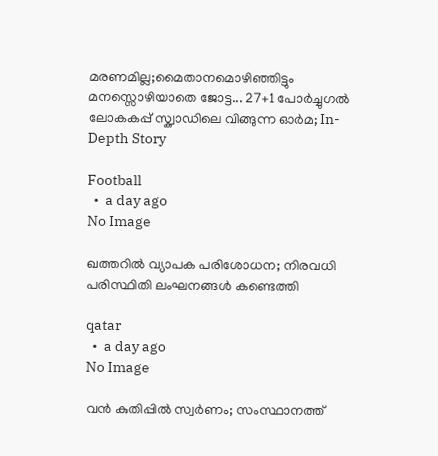മരണമില്ല;മൈതാനമൊഴിഞ്ഞിട്ടും മനസ്സൊഴിയാതെ ജോട്ട... 27+1 പോർച്ചുഗൽ ലോകകപ്പ് സ്ക്വാഡിലെ വിങ്ങുന്ന ഓർമ; In-Depth Story

Football
  •  a day ago
No Image

ഖത്തറില്‍ വ്യാപക പരിശോധന; നിരവധി പരിസ്ഥിതി ലംഘനങ്ങള്‍ കണ്ടെത്തി

qatar
  •  a day ago
No Image

വൻ കുതിപ്പിൽ സ്വർണം; സംസ്ഥാനത്ത്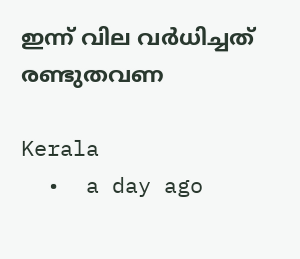ഇന്ന് വില വർധിച്ചത് രണ്ടുതവണ

Kerala
  •  a day ago